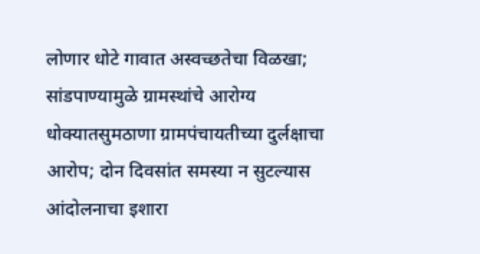लोणार धोटे गावात अस्वच्छतेचा विळखा; सांडपाण्यामुळे ग्रामस्थांचे आरोग्य धोक्यातसुमठाणा ग्रामपंचायतीच्या दुर्लक्षाचा आरोप; दोन दिवसांत समस्या न सुटल्यास आंदोलनाचा इशारा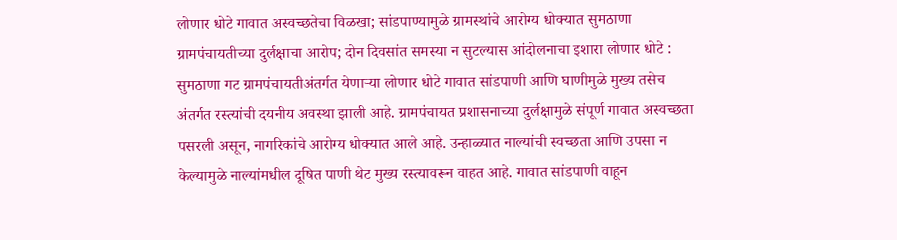लोणार धोटे गावात अस्वच्छतेचा विळखा; सांडपाण्यामुळे ग्रामस्थांचे आरोग्य धोक्यात सुमठाणा ग्रामपंचायतीच्या दुर्लक्षाचा आरोप; दोन दिवसांत समस्या न सुटल्यास आंदोलनाचा इशारा लोणार धोटे : सुमठाणा गट ग्रामपंचायतीअंतर्गत येणाऱ्या लोणार धोटे गावात सांडपाणी आणि घाणीमुळे मुख्य तसेच अंतर्गत रस्त्यांची दयनीय अवस्था झाली आहे. ग्रामपंचायत प्रशासनाच्या दुर्लक्षामुळे संपूर्ण गावात अस्वच्छता पसरली असून, नागरिकांचे आरोग्य धोक्यात आले आहे. उन्हाळ्यात नाल्यांची स्वच्छता आणि उपसा न केल्यामुळे नाल्यांमधील दूषित पाणी थेट मुख्य रस्त्यावरून वाहत आहे. गावात सांडपाणी वाहून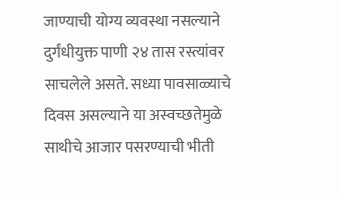जाण्याची योग्य व्यवस्था नसल्याने दुर्गंधीयुक्त पाणी २४ तास रस्त्यांवर साचलेले असते. सध्या पावसाळ्याचे दिवस असल्याने या अस्वच्छतेमुळे साथीचे आजार पसरण्याची भीती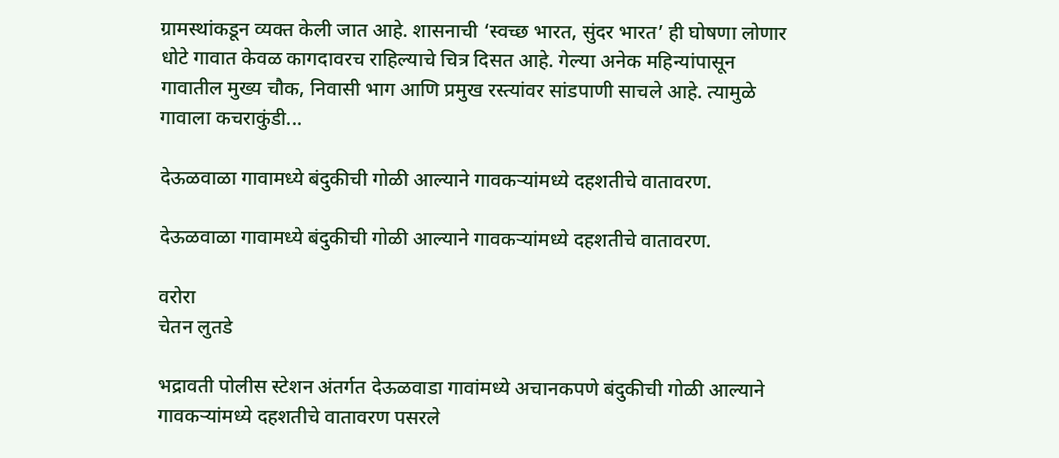ग्रामस्थांकडून व्यक्त केली जात आहे. शासनाची ‘स्वच्छ भारत, सुंदर भारत’ ही घोषणा लोणार धोटे गावात केवळ कागदावरच राहिल्याचे चित्र दिसत आहे. गेल्या अनेक महिन्यांपासून गावातील मुख्य चौक, निवासी भाग आणि प्रमुख रस्त्यांवर सांडपाणी साचले आहे. त्यामुळे गावाला कचराकुंडी...

देऊळवाळा गावामध्ये बंदुकीची गोळी आल्याने गावकऱ्यांमध्ये दहशतीचे वातावरण.

देऊळवाळा गावामध्ये बंदुकीची गोळी आल्याने गावकऱ्यांमध्ये दहशतीचे वातावरण.

वरोरा
चेतन लुतडे

भद्रावती पोलीस स्टेशन अंतर्गत देऊळवाडा गावांमध्ये अचानकपणे बंदुकीची गोळी आल्याने गावकऱ्यांमध्ये दहशतीचे वातावरण पसरले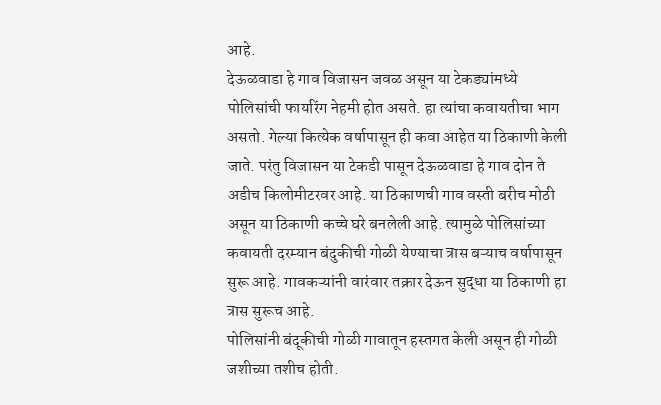आहे.
देऊळवाडा हे गाव विजासन जवळ असून या टेकड्यांमध्ये पोलिसांची फायरिंग नेहमी होत असते. हा त्यांचा कवायतीचा भाग असतो. गेल्या कित्येक वर्षापासून ही कवा आहेत या ठिकाणी केली जाते. परंतु विजासन या टेकडी पासून देऊळवाडा हे गाव दोन ते अडीच किलोमीटरवर आहे. या ठिकाणची गाव वस्ती बरीच मोठी असून या ठिकाणी कच्चे घरे बनलेली आहे. त्यामुळे पोलिसांच्या कवायती दरम्यान बंदुकीची गोळी येण्याचा त्रास बऱ्याच वर्षापासून सुरू आहे. गावकऱ्यांनी वारंवार तक्रार देऊन सुद्धा या ठिकाणी हा त्रास सुरूच आहे.
पोलिसांनी बंदूकीची गोळी गावातून हस्तगत केली असून ही गोळी जशीच्या तशीच होती.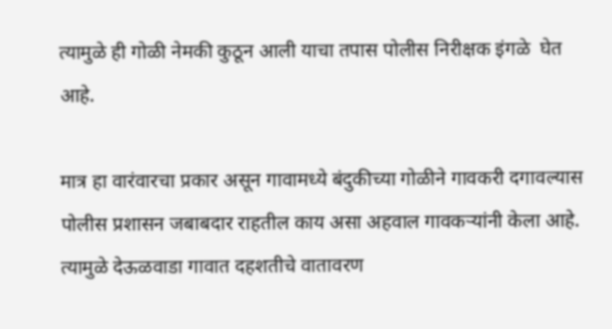त्यामुळे ही गोळी नेमकी कुठून आली याचा तपास पोलीस निरीक्षक इंगळे  घेत आहे.

मात्र हा वारंवारचा प्रकार असून गावामध्ये बंदुकीच्या गोळीने गावकरी दगावल्यास  पोलीस प्रशासन जबाबदार राहतील काय असा अहवाल गावकऱ्यांनी केला आहे.
त्यामुळे देऊळवाडा गावात दहशतीचे वातावरण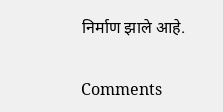निर्माण झाले आहे.

Comments